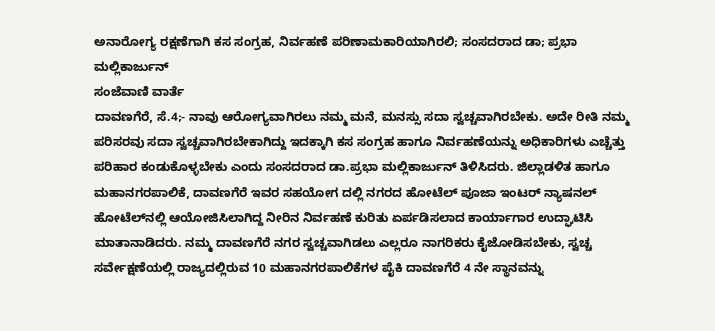ಅನಾರೋಗ್ಯ ರಕ್ಷಣೆಗಾಗಿ ಕಸ ಸಂಗ್ರಹ, ನಿರ್ವಹಣೆ ಪರಿಣಾಮಕಾರಿಯಾಗಿರಲಿ; ಸಂಸದರಾದ ಡಾ; ಪ್ರಭಾ ಮಲ್ಲಿಕಾರ್ಜುನ್
ಸಂಜೆವಾಣಿ ವಾರ್ತೆ
ದಾವಣಗೆರೆ, ಸೆ.4;- ನಾವು ಆರೋಗ್ಯವಾಗಿರಲು ನಮ್ಮ ಮನೆ, ಮನಸ್ಸು ಸದಾ ಸ್ವಚ್ಚವಾಗಿರಬೇಕು. ಅದೇ ರೀತಿ ನಮ್ಮ ಪರಿಸರವು ಸದಾ ಸ್ವಚ್ಚವಾಗಿರಬೇಕಾಗಿದ್ದು ಇದಕ್ಕಾಗಿ ಕಸ ಸಂಗ್ರಹ ಹಾಗೂ ನಿರ್ವಹಣೆಯನ್ನು ಅಧಿಕಾರಿಗಳು ಎಚ್ಚೆತ್ತು ಪರಿಹಾರ ಕಂಡುಕೊಳ್ಳಬೇಕು ಎಂದು ಸಂಸದರಾದ ಡಾ.ಪ್ರಭಾ ಮಲ್ಲಿಕಾರ್ಜುನ್ ತಿಳಿಸಿದರು. ಜಿಲ್ಲಾಡಳಿತ ಹಾಗೂ ಮಹಾನಗರಪಾಲಿಕೆ, ದಾವಣಗೆರೆ ಇವರ ಸಹಯೋಗ ದಲ್ಲಿ ನಗರದ ಹೋಟೆಲ್ ಪೂಜಾ ಇಂಟರ್ ನ್ಯಾಷನಲ್ ಹೋಟೆಲ್‍ನಲ್ಲಿ ಆಯೋಜಿಸಿಲಾಗಿದ್ದ ನೀರಿನ ನಿರ್ವಹಣೆ ಕುರಿತು ಏರ್ಪಡಿಸಲಾದ ಕಾರ್ಯಾಗಾರ ಉದ್ಘಾಟಿಸಿ ಮಾತಾನಾಡಿದರು. ನಮ್ಮ ದಾವಣಗೆರೆ ನಗರ ಸ್ವಚ್ಚವಾಗಿಡಲು ಎಲ್ಲರೂ ನಾಗರಿಕರು ಕೈಜೋಡಿಸಬೇಕು, ಸ್ವಚ್ಚ ಸರ್ವೇಕ್ಷಣೆಯಲ್ಲಿ ರಾಜ್ಯದಲ್ಲಿರುವ 10 ಮಹಾನಗರಪಾಲಿಕೆಗಳ ಪೈಕಿ ದಾವಣಗೆರೆ 4 ನೇ ಸ್ಥಾನವನ್ನು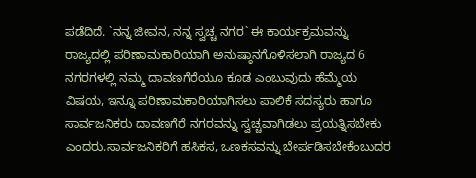ಪಡೆದಿದೆ. `ನನ್ನ ಜೀವನ, ನನ್ನ ಸ್ವಚ್ಚ ನಗರ` ಈ ಕಾರ್ಯಕ್ರಮವನ್ನು ರಾಜ್ಯದಲ್ಲಿ ಪರಿಣಾಮಕಾರಿಯಾಗಿ ಅನುಷ್ಠಾನಗೊಳಿಸಲಾಗಿ ರಾಜ್ಯದ 6 ನಗರಗಳಲ್ಲಿ ನಮ್ಮ ದಾವಣಗೆರೆಯೂ ಕೂಡ ಎಂಬುವುದು ಹೆಮ್ಮೆಯ ವಿಷಯ, ಇನ್ನೂ ಪರಿಣಾಮಕಾರಿಯಾಗಿಸಲು ಪಾಲಿಕೆ ಸದಸ್ಯರು ಹಾಗೂ ಸಾರ್ವಜನಿಕರು ದಾವಣಗೆರೆ ನಗರವನ್ನು ಸ್ವಚ್ಚವಾಗಿಡಲು ಪ್ರಯತ್ನಿಸಬೇಕು ಎಂದರು.ಸಾರ್ವಜನಿಕರಿಗೆ ಹಸಿಕಸ, ಒಣಕಸವನ್ನು ಬೇರ್ಪಡಿಸಬೇಕೆಂಬುದರ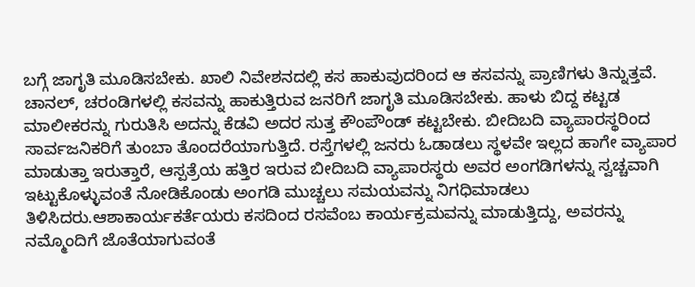ಬಗ್ಗೆ ಜಾಗೃತಿ ಮೂಡಿಸಬೇಕು. ಖಾಲಿ ನಿವೇಶನದಲ್ಲಿ ಕಸ ಹಾಕುವುದರಿಂದ ಆ ಕಸವನ್ನು ಪ್ರಾಣಿಗಳು ತಿನ್ನುತ್ತವೆ. ಚಾನಲ್, ಚರಂಡಿಗಳಲ್ಲಿ ಕಸವನ್ನು ಹಾಕುತ್ತಿರುವ ಜನರಿಗೆ ಜಾಗೃತಿ ಮೂಡಿಸಬೇಕು. ಹಾಳು ಬಿದ್ದ ಕಟ್ಟಡ ಮಾಲೀಕರನ್ನು ಗುರುತಿಸಿ ಅದನ್ನು ಕೆಡವಿ ಅದರ ಸುತ್ತ ಕೌಂಪೌಂಡ್ ಕಟ್ಟಬೇಕು. ಬೀದಿಬದಿ ವ್ಯಾಪಾರಸ್ಥರಿಂದ ಸಾರ್ವಜನಿಕರಿಗೆ ತುಂಬಾ ತೊಂದರೆಯಾಗುತ್ತಿದೆ. ರಸ್ತೆಗಳಲ್ಲಿ ಜನರು ಓಡಾಡಲು ಸ್ಥಳವೇ ಇಲ್ಲದ ಹಾಗೇ ವ್ಯಾಪಾರ ಮಾಡುತ್ತಾ ಇರುತ್ತಾರೆ, ಆಸ್ಪತ್ರೆಯ ಹತ್ತಿರ ಇರುವ ಬೀದಿಬದಿ ವ್ಯಾಪಾರಸ್ಥರು ಅವರ ಅಂಗಡಿಗಳನ್ನು ಸ್ವಚ್ಚವಾಗಿ ಇಟ್ಟುಕೊಳ್ಳುವಂತೆ ನೋಡಿಕೊಂಡು ಅಂಗಡಿ ಮುಚ್ಚಲು ಸಮಯವನ್ನು ನಿಗಧಿಮಾಡಲು ತಿಳಿಸಿದರು.ಆಶಾಕಾರ್ಯಕರ್ತೆಯರು ಕಸದಿಂದ ರಸವೆಂಬ ಕಾರ್ಯಕ್ರಮವನ್ನು ಮಾಡುತ್ತಿದ್ದು, ಅವರನ್ನು ನಮ್ಮೊಂದಿಗೆ ಜೊತೆಯಾಗುವಂತೆ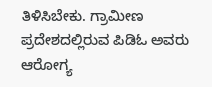ತಿಳಿಸಿಬೇಕು. ಗ್ರಾಮೀಣ ಪ್ರದೇಶದಲ್ಲಿರುವ ಪಿಡಿಓ ಅವರು ಆರೋಗ್ಯ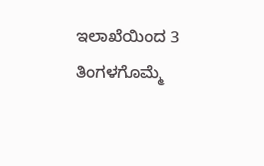ಇಲಾಖೆಯಿಂದ 3 ತಿಂಗಳಗೊಮ್ಮೆ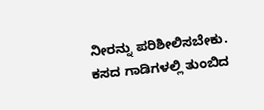ನೀರನ್ನು ಪರಿಶೀಲಿಸಬೇಕು. ಕಸದ ಗಾಡಿಗಳಲ್ಲಿ ತುಂಬಿದ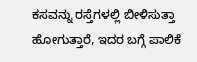ಕಸವನ್ನು ರಸ್ತೆಗಳಲ್ಲಿ ಬೀಳಿಸುತ್ತಾ ಹೋಗುತ್ತಾರೆ, ಇದರ ಬಗ್ಗೆ ಪಾಲಿಕೆ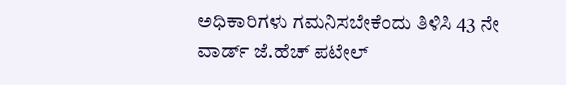ಅಧಿಕಾರಿಗಳು ಗಮನಿಸಬೇಕೆಂದು ತಿಳಿಸಿ 43 ನೇ ವಾರ್ಡ್ ಜೆ.ಹೆಚ್ ಪಟೇಲ್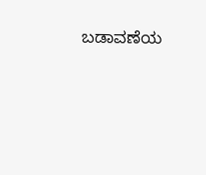ಬಡಾವಣೆಯ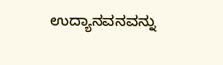ಉದ್ಯಾನವನವನ್ನು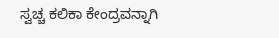ಸ್ವಚ್ಚ ಕಲಿಕಾ ಕೇಂದ್ರವನ್ನಾಗಿ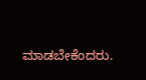ಮಾಡಬೇಕೆಂದರು.